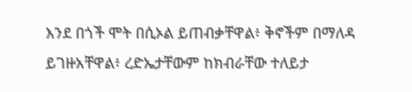እንደ በጎች ሞት በሲኦል ይጠብቃቸዋል፥ ቅኖችም በማለዳ ይገዙአቸዋል፥ ረድኤታቸውም ከክብራቸው ተለይታ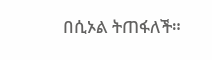በሲኦል ትጠፋለች።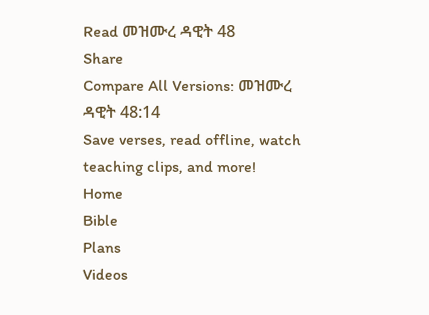Read መዝሙረ ዳዊት 48
Share
Compare All Versions: መዝሙረ ዳዊት 48:14
Save verses, read offline, watch teaching clips, and more!
Home
Bible
Plans
Videos